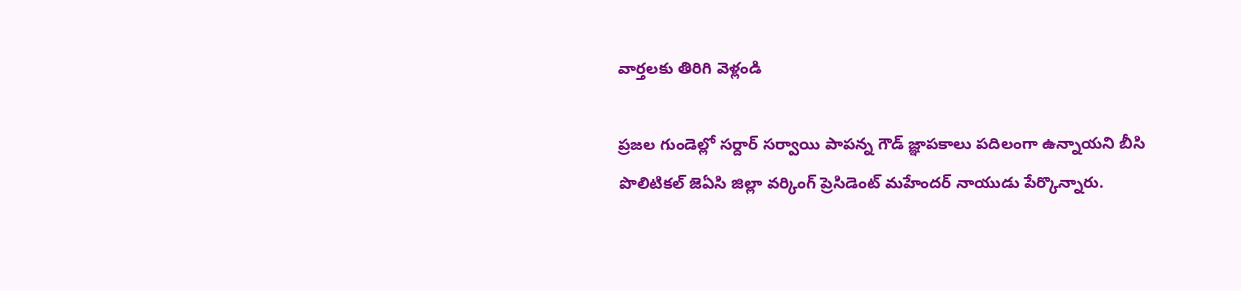వార్తలకు తిరిగి వెళ్లండి

ప్రజల గుండెల్లో సర్దార్ సర్వాయి పాపన్న గౌడ్ జ్ఞాపకాలు పదిలంగా ఉన్నాయని బీసి పొలిటికల్ జెఏసి జిల్లా వర్కింగ్ ప్రెసిడెంట్ మహేందర్ నాయుడు పేర్కొన్నారు.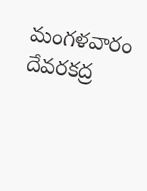మంగళవారం దేవరకద్ర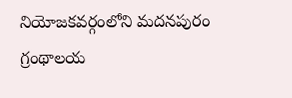నియోజకవర్గంలోని మదనపురం గ్రంథాలయ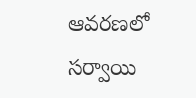ఆవరణలో సర్వాయి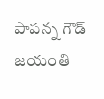పాపన్న గౌడ్ జయంతి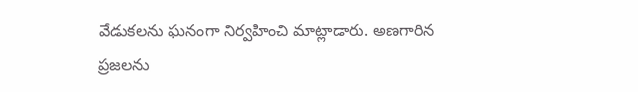వేడుకలను ఘనంగా నిర్వహించి మాట్లాడారు. అణగారిన ప్రజలను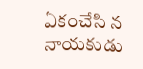ఏకంచేసి న నాయకుడు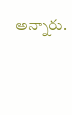అన్నారు.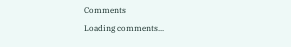Comments
Loading comments...